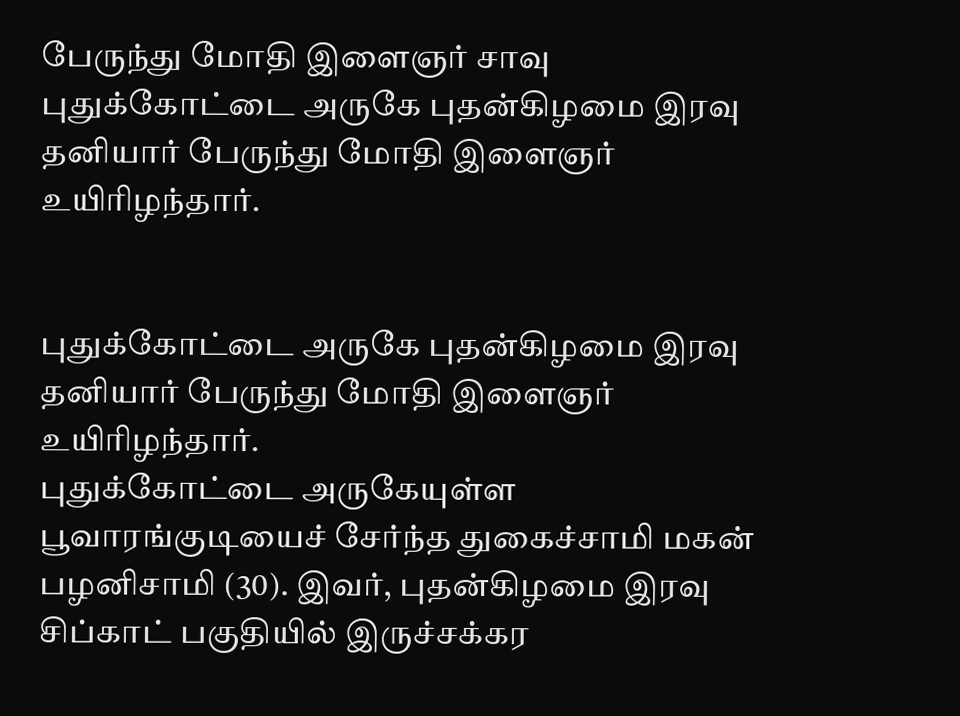பேருந்து மோதி இளைஞர் சாவு
புதுக்கோட்டை அருகே புதன்கிழமை இரவு தனியார் பேருந்து மோதி இளைஞர் உயிரிழந்தார்.


புதுக்கோட்டை அருகே புதன்கிழமை இரவு தனியார் பேருந்து மோதி இளைஞர் உயிரிழந்தார்.
புதுக்கோட்டை அருகேயுள்ள பூவாரங்குடியைச் சேர்ந்த துகைச்சாமி மகன் பழனிசாமி (30). இவர், புதன்கிழமை இரவு சிப்காட் பகுதியில் இருச்சக்கர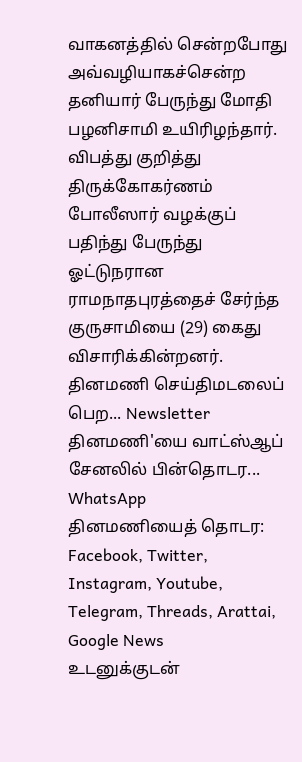வாகனத்தில் சென்றபோது அவ்வழியாகச்சென்ற தனியார் பேருந்து மோதி பழனிசாமி உயிரிழந்தார். விபத்து குறித்து திருக்கோகர்ணம் போலீஸார் வழக்குப் பதிந்து பேருந்து ஓட்டுநரான ராமநாதபுரத்தைச் சேர்ந்த குருசாமியை (29) கைது விசாரிக்கின்றனர்.
தினமணி செய்திமடலைப் பெற... Newsletter
தினமணி'யை வாட்ஸ்ஆப் சேனலில் பின்தொடர... WhatsApp
தினமணியைத் தொடர: Facebook, Twitter, Instagram, Youtube, Telegram, Threads, Arattai, Google News
உடனுக்குடன்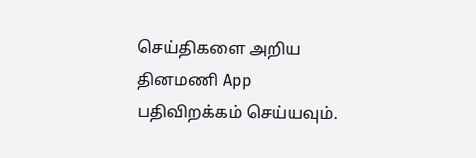செய்திகளை அறிய தினமணி App பதிவிறக்கம் செய்யவும்.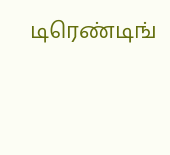டிரெண்டிங்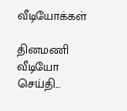வீடியோக்கள்

தினமணி வீடியோ செய்தி...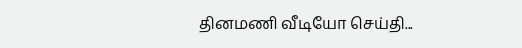தினமணி வீடியோ செய்தி...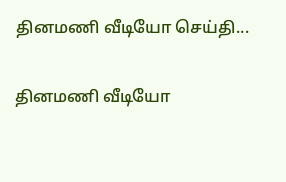தினமணி வீடியோ செய்தி...

தினமணி வீடியோ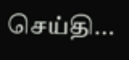செய்தி...